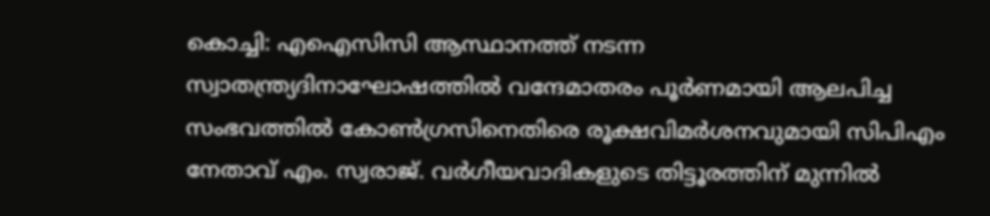കൊച്ചി: എഐസിസി ആസ്ഥാനത്ത് നടന്ന സ്വാതന്ത്ര്യദിനാഘോഷത്തിൽ വന്ദേമാതരം പൂർണമായി ആലപിച്ച സംഭവത്തിൽ കോൺഗ്രസിനെതിരെ രൂക്ഷവിമർശനവുമായി സിപിഎം നേതാവ് എം. സ്വരാജ്. വർഗീയവാദികളുടെ തിട്ടൂരത്തിന് മുന്നിൽ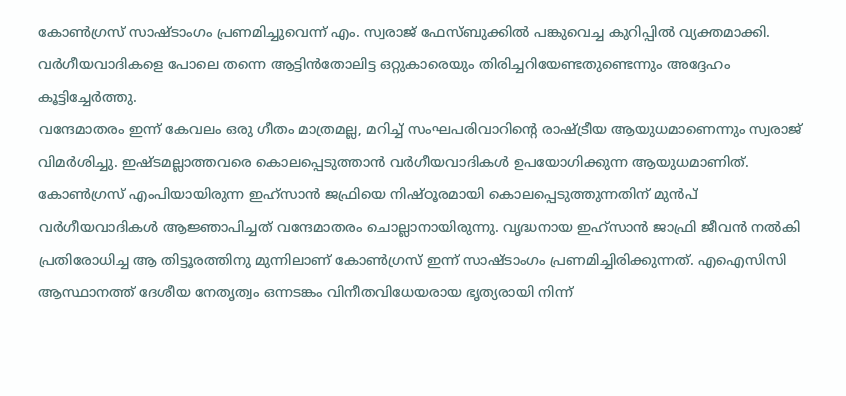കോൺഗ്രസ് സാഷ്ടാംഗം പ്രണമിച്ചുവെന്ന് എം. സ്വരാജ് ഫേസ്ബുക്കിൽ പങ്കുവെച്ച കുറിപ്പിൽ വ്യക്തമാക്കി. വർഗീയവാദികളെ പോലെ തന്നെ ആട്ടിൻതോലിട്ട ഒറ്റുകാരെയും തിരിച്ചറിയേണ്ടതുണ്ടെന്നും അദ്ദേഹം കൂട്ടിച്ചേർത്തു.
വന്ദേമാതരം ഇന്ന് കേവലം ഒരു ഗീതം മാത്രമല്ല, മറിച്ച് സംഘപരിവാറിന്റെ രാഷ്ട്രീയ ആയുധമാണെന്നും സ്വരാജ് വിമർശിച്ചു. ഇഷ്ടമല്ലാത്തവരെ കൊലപ്പെടുത്താൻ വർഗീയവാദികൾ ഉപയോഗിക്കുന്ന ആയുധമാണിത്. കോൺഗ്രസ് എംപിയായിരുന്ന ഇഹ്സാൻ ജഫ്രിയെ നിഷ്ഠൂരമായി കൊലപ്പെടുത്തുന്നതിന് മുൻപ് വർഗീയവാദികൾ ആജ്ഞാപിച്ചത് വന്ദേമാതരം ചൊല്ലാനായിരുന്നു. വൃദ്ധനായ ഇഹ്സാൻ ജാഫ്രി ജീവൻ നൽകി പ്രതിരോധിച്ച ആ തിട്ടൂരത്തിനു മുന്നിലാണ് കോൺഗ്രസ് ഇന്ന് സാഷ്ടാംഗം പ്രണമിച്ചിരിക്കുന്നത്. എഐസിസി ആസ്ഥാനത്ത് ദേശീയ നേതൃത്വം ഒന്നടങ്കം വിനീതവിധേയരായ ഭൃത്യരായി നിന്ന്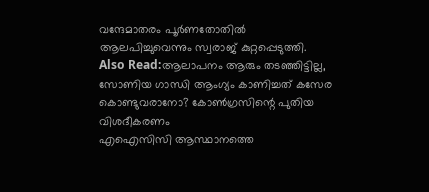വന്ദേമാതരം പൂർണതോതിൽ ആലപിച്ചുവെന്നും സ്വരാജ് കുറ്റപ്പെടുത്തി.
Also Read:ആലാപനം ആരും തടഞ്ഞിട്ടില്ല, സോണിയ ഗാന്ധി ആംഗ്യം കാണിച്ചത് കസേര കൊണ്ടുവരാനോ? കോൺഗ്രസിന്റെ പുതിയ വിശദീകരണം
എഐസിസി ആസ്ഥാനത്തെ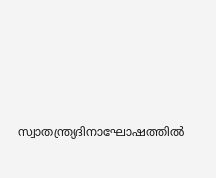സ്വാതന്ത്ര്യദിനാഘോഷത്തിൽ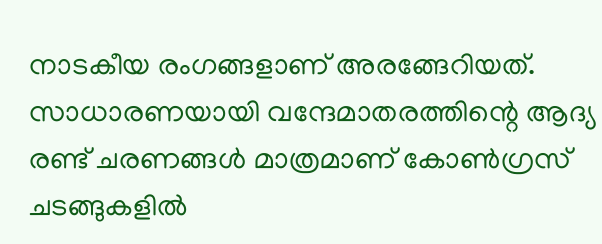നാടകീയ രംഗങ്ങളാണ് അരങ്ങേറിയത്. സാധാരണയായി വന്ദേമാതരത്തിന്റെ ആദ്യ രണ്ട് ചരണങ്ങൾ മാത്രമാണ് കോൺഗ്രസ് ചടങ്ങുകളിൽ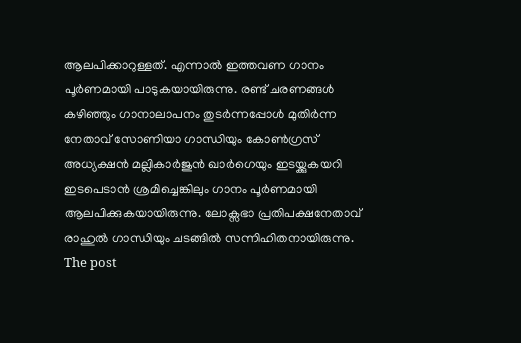ആലപിക്കാറുള്ളത്. എന്നാൽ ഇത്തവണ ഗാനം പൂർണമായി പാടുകയായിരുന്നു. രണ്ട് ചരണങ്ങൾ കഴിഞ്ഞും ഗാനാലാപനം തുടർന്നപ്പോൾ മുതിർന്ന നേതാവ് സോണിയാ ഗാന്ധിയും കോൺഗ്രസ് അധ്യക്ഷൻ മല്ലികാർജുൻ ഖാർഗെയും ഇടയ്ക്കുകയറി ഇടപെടാൻ ശ്രമിച്ചെങ്കിലും ഗാനം പൂർണമായി ആലപിക്കുകയായിരുന്നു. ലോക്സഭാ പ്രതിപക്ഷനേതാവ് രാഹുൽ ഗാന്ധിയും ചടങ്ങിൽ സന്നിഹിതനായിരുന്നു.
The post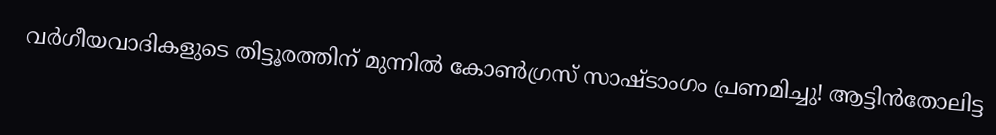വർഗീയവാദികളുടെ തിട്ടൂരത്തിന് മുന്നിൽ കോൺഗ്രസ് സാഷ്ടാംഗം പ്രണമിച്ചു! ആട്ടിൻതോലിട്ട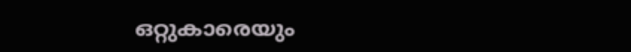ഒറ്റുകാരെയും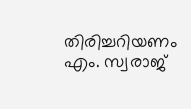തിരിച്ചറിയണം എം. സ്വരാജ്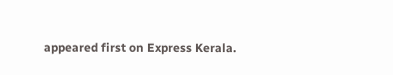appeared first on Express Kerala.